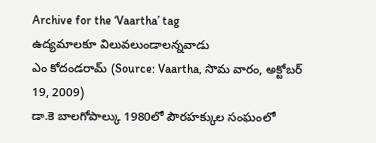Archive for the ‘Vaartha’ tag
ఉద్యమాలకూ విలువలుండాలన్నవాడు
ఎం కోదండరామ్ (Source: Vaartha, సొమ వారం, అక్టోబర్ 19, 2009)
డా.కె బాలగోపాల్కు 1980లో పౌరహక్కుల సంఘంలో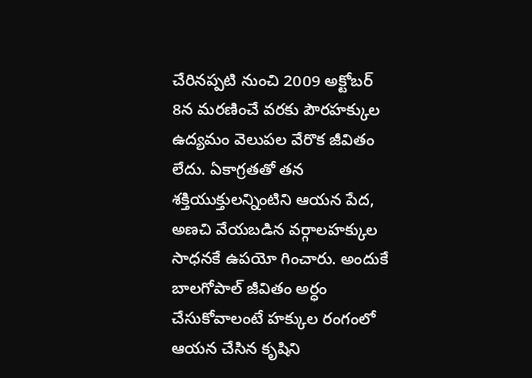చేరినప్పటి నుంచి 2009 అక్టోబర్ 8న మరణించే వరకు పౌరహక్కుల ఉద్యమం వెలుపల వేరొక జీవితం లేదు. ఏకాగ్రతతో తన శక్తియుక్తులన్నింటిని ఆయన పేద, అణచి వేయబడిన వర్గాలహక్కుల సాధనకే ఉపయో గించారు. అందుకే బాలగోపాల్ జీవితం అర్ధం చేసుకోవాలంటే హక్కుల రంగంలో ఆయన చేసిన కృషిని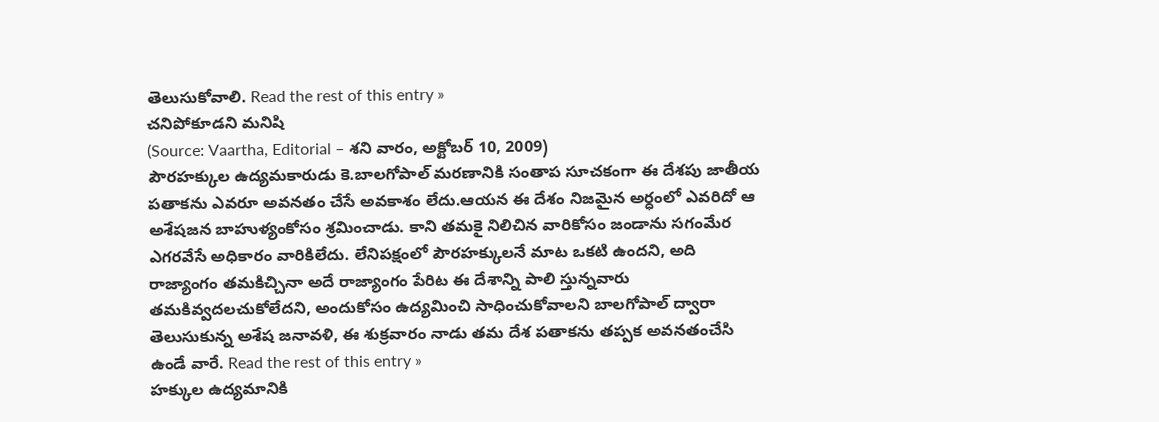తెలుసుకోవాలి. Read the rest of this entry »
చనిపోకూడని మనిషి
(Source: Vaartha, Editorial – శని వారం, అక్టోబర్ 10, 2009)
పౌరహక్కుల ఉద్యమకారుడు కె.బాలగోపాల్ మరణానికి సంతాప సూచకంగా ఈ దేశపు జాతీయ పతాకను ఎవరూ అవనతం చేసే అవకాశం లేదు.ఆయన ఈ దేశం నిజమైన అర్ధంలో ఎవరిదో ఆ అశేషజన బాహుళ్యంకోసం శ్రమించాడు. కాని తమకై నిలిచిన వారికోసం జండాను సగంమేర ఎగరవేసే అధికారం వారికిలేదు. లేనిపక్షంలో పౌరహక్కులనే మాట ఒకటి ఉందని, అది రాజ్యాంగం తమకిచ్చినా అదే రాజ్యాంగం పేరిట ఈ దేశాన్ని పాలి స్తున్నవారు తమకివ్వదలచుకోలేదని, అందుకోసం ఉద్యమించి సాధించుకోవాలని బాలగోపాల్ ద్వారా తెలుసుకున్న అశేష జనావళి, ఈ శుక్రవారం నాడు తమ దేశ పతాకను తప్పక అవనతంచేసి ఉండే వారే. Read the rest of this entry »
హక్కుల ఉద్యమానికి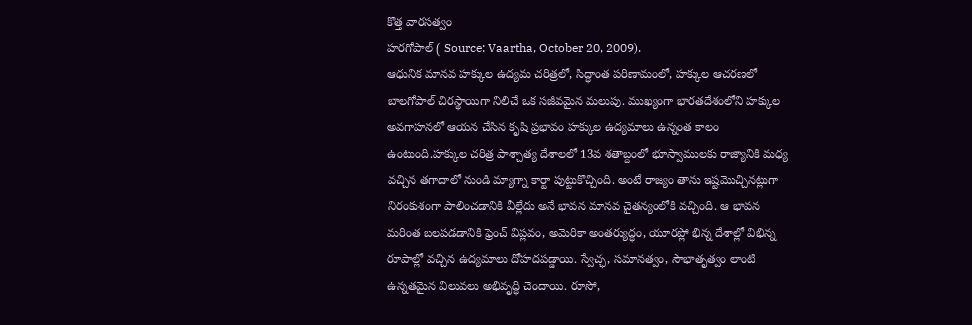కొత్త వారసత్వం
హరగోపాల్ ( Source: Vaartha, October 20, 2009).
ఆధునిక మానవ హక్కుల ఉద్యమ చరిత్రలో, సిద్ధాంత పరిణామంలో, హక్కుల ఆచరణలో బాలగోపాల్ చిరస్థాయిగా నిలిచే ఒక సజీవమైన మలుపు. ముఖ్యంగా భారతదేశంలోని హక్కుల అవగాహనలో ఆయన చేసిన కృషి ప్రభావం హక్కుల ఉద్యమాలు ఉన్నంత కాలం ఉంటుంది.హక్కుల చరిత్ర పాశ్చాత్య దేశాలలో 13వ శతాబ్దంలో భూస్వాములకు రాజ్యానికి మధ్య వచ్చిన తగాదాలో నుండి మ్యాగ్నా కార్టా పుట్టుకొచ్చింది. అంటే రాజ్యం తాను ఇష్టమొచ్చినట్లుగా నిరంకుశంగా పాలించడానికి వీల్లేదు అనే భావన మానవ చైతన్యంలోకి వచ్చింది. ఆ భావన మరింత బలపడడానికి ఫ్రెంచ్ విప్లవం, అమెరికా అంతర్యుద్ధం, యూరప్లో భిన్న దేశాల్లో విభిన్న రూపాల్లో వచ్చిన ఉద్యమాలు దోహదపడ్డాయి. స్వేచ్ఛ, సమానత్వం, సౌభాతృత్వం లాంటి ఉన్నతమైన విలువలు అభివృద్ధి చెందాయి. రూసో,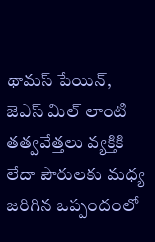థామస్ పేయిన్, జెఎస్ మిల్ లాంటి తత్వవేత్తలు వ్యక్తికి లేదా పౌరులకు మధ్య జరిగిన ఒప్పందంలో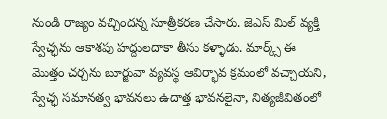నుండి రాజ్యం వచ్చిందన్న సూత్రీకరణ చేసారు. జెఎస్ మిల్ వ్యక్తి స్వేచ్ఛను ఆకాశపు హద్దులదాకా తీసు కళ్ళాడు. మార్క్స్ ఈ మొత్తం చర్చను బూర్జువా వ్యవస్థ ఆవిర్భావ క్రమంలో వచ్చాయని, స్వేచ్ఛ సమానత్వ భావనలు ఉదాత్త భావనలైనా, నిత్యజీవితంలో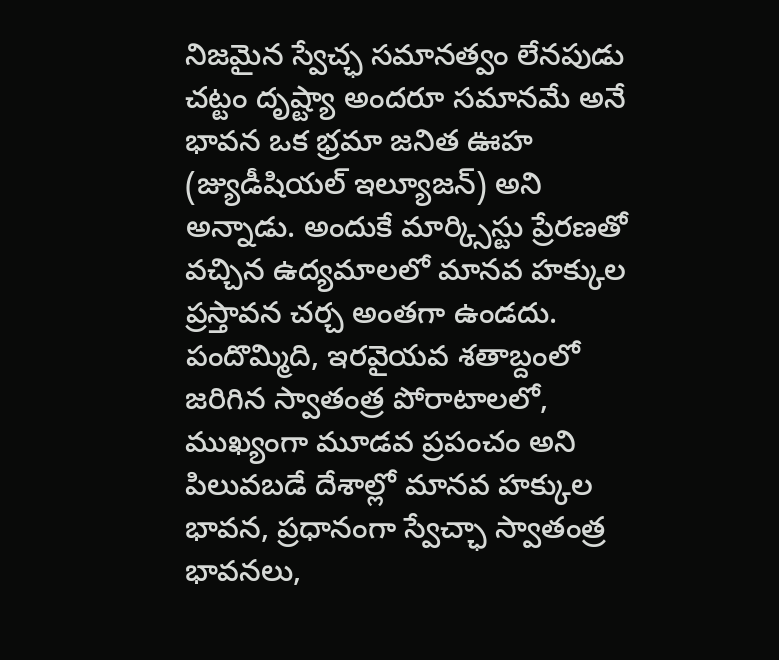నిజమైన స్వేచ్ఛ సమానత్వం లేనపుడు చట్టం దృష్ట్యా అందరూ సమానమే అనే భావన ఒక భ్రమా జనిత ఊహ (జ్యుడీషియల్ ఇల్యూజన్) అని అన్నాడు. అందుకే మార్క్సిస్టు ప్రేరణతో వచ్చిన ఉద్యమాలలో మానవ హక్కుల ప్రస్తావన చర్చ అంతగా ఉండదు. పందొమ్మిది, ఇరవైయవ శతాబ్దంలో జరిగిన స్వాతంత్ర పోరాటాలలో, ముఖ్యంగా మూడవ ప్రపంచం అని పిలువబడే దేశాల్లో మానవ హక్కుల భావన, ప్రధానంగా స్వేచ్ఛా స్వాతంత్ర భావనలు,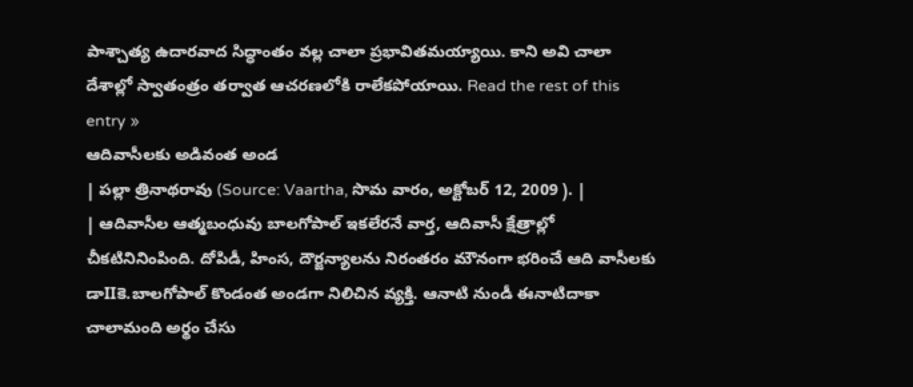పాశ్చాత్య ఉదారవాద సిద్ధాంతం వల్ల చాలా ప్రభావితమయ్యాయి. కాని అవి చాలా దేశాల్లో స్వాతంత్రం తర్వాత ఆచరణలోకి రాలేకపోయాయి. Read the rest of this entry »
ఆదివాసీలకు అడివంత అండ
| పల్లా త్రినాథరావు (Source: Vaartha, సొమ వారం, అక్టోబర్ 12, 2009 ). |
| ఆదివాసీల ఆత్మబంధువు బాలగోపాల్ ఇకలేరనే వార్త, ఆదివాసీ క్షేత్రాల్లో చీకటినినింపింది. దోపిడీ, హింస, దౌర్జన్యాలను నిరంతరం మౌనంగా భరించే ఆది వాసీలకు డాIIకె.బాలగోపాల్ కొండంత అండగా నిలిచిన వ్యక్తి. ఆనాటి నుండీ ఈనాటిదాకా చాలామంది అర్థం చేసు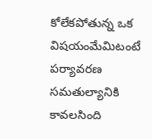కోలేకపోతున్న ఒక విషయంమేమిటంటే పర్యావరణ సమతుల్యానికి కావలసింది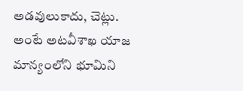అడవులుకాదు, చెట్లు. అంటే అటవీశాఖ యాజ మాన్యంలోని భూమిని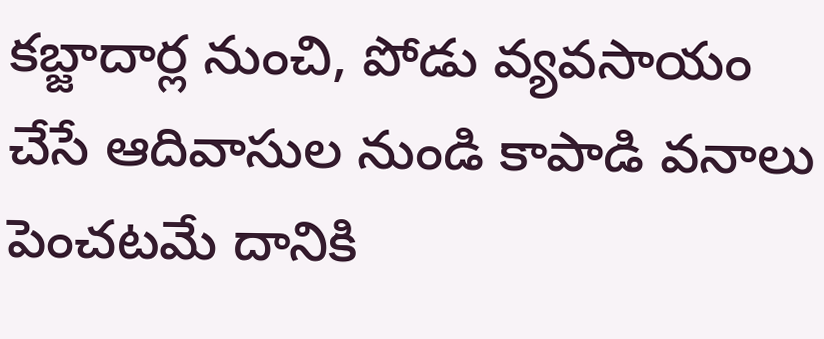కబ్జాదార్ల నుంచి, పోడు వ్యవసాయం చేసే ఆదివాసుల నుండి కాపాడి వనాలు పెంచటమే దానికి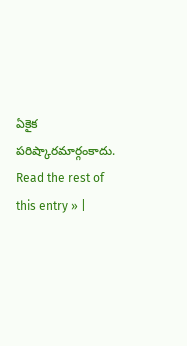ఏకైక పరిష్కారమార్గంకాదు. Read the rest of this entry » |